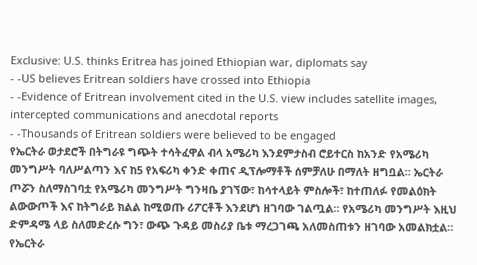Exclusive: U.S. thinks Eritrea has joined Ethiopian war, diplomats say
- -US believes Eritrean soldiers have crossed into Ethiopia
- -Evidence of Eritrean involvement cited in the U.S. view includes satellite images, intercepted communications and anecdotal reports
- -Thousands of Eritrean soldiers were believed to be engaged
የኤርትራ ወታደሮች በትግራዩ ግጭት ተሳትፈዋል ብላ አሜሪካ እንደምታስብ ሮይተርስ ከአንድ የአሜሪካ መንግሥት ባለሥልጣን እና ከ5 የአፍሪካ ቀንድ ቀጠና ዲፕሎማቶች ሰምቻለሁ በማለት ዘግቧል። ኤርትራ ጦሯን ስለማስገባቷ የአሜሪካ መንግሥት ግንዛቤ ያገኘው፣ ከሳተላይት ምስሎች፣ ከተጠለፉ የመልዕክት ልውውጦች እና ከትግራይ ክልል ከሚወጡ ሪፖርቶች እንደሆነ ዘገባው ገልጧል። የአሜሪካ መንግሥት እዚህ ድምዳሜ ላይ ስለመድረሱ ግን፣ ውጭ ጉዳይ መስሪያ ቤቱ ማረጋገጫ አለመስጠቱን ዘገባው አመልክቷል። የኤርትራ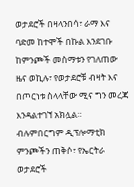ወታደሮች በዛላንበሳ፣ ራማ እና ባድመ ከተሞች በኩል እንደገቡ ከምንጮች መስማቱን የገለጠው ዜና ወኪሉ፣ የወታደሮቹ ብዛት እና በጦርነቱ ስላላቸው ሚና ግን መረጃ እንዳልተገኘ አክሏል። ብሉምበርግም ዲፕሎማቲክ ምንጮችን ጠቅሶ፣ የኤርትራ ወታደሮች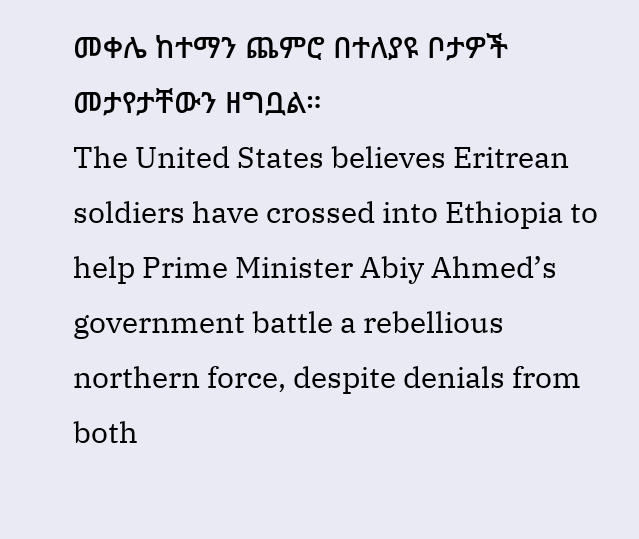መቀሌ ከተማን ጨምሮ በተለያዩ ቦታዎች መታየታቸውን ዘግቧል።
The United States believes Eritrean soldiers have crossed into Ethiopia to help Prime Minister Abiy Ahmed’s government battle a rebellious northern force, despite denials from both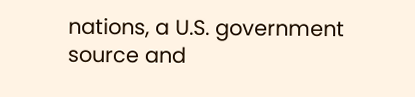nations, a U.S. government source and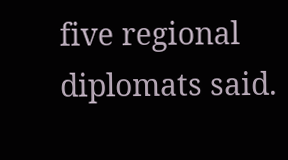five regional diplomats said.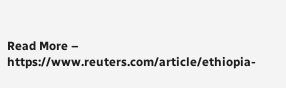Read More – https://www.reuters.com/article/ethiopia-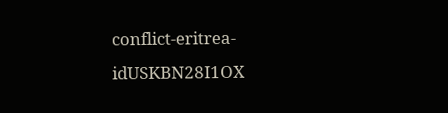conflict-eritrea-idUSKBN28I1OX